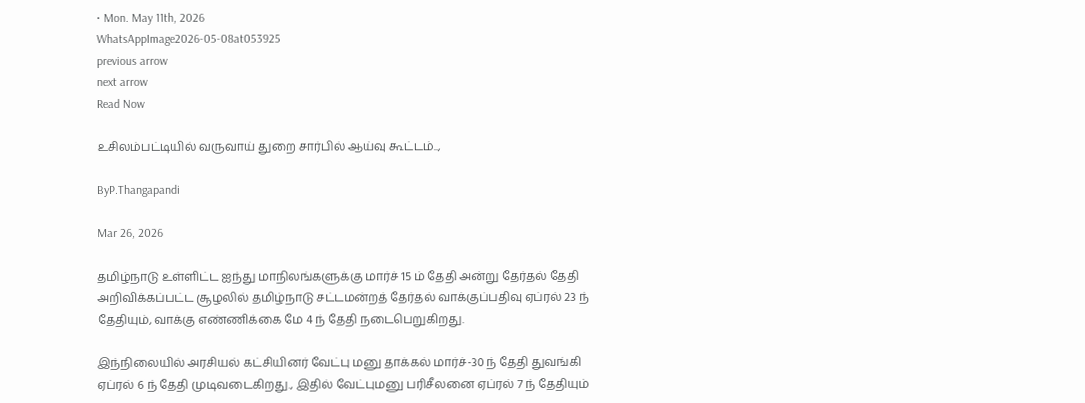• Mon. May 11th, 2026
WhatsAppImage2026-05-08at053925
previous arrow
next arrow
Read Now

உசிலம்பட்டியில் வருவாய் துறை சார்பில் ஆய்வு கூட்டம்..,

ByP.Thangapandi

Mar 26, 2026

தமிழ்நாடு உள்ளிட்ட ஐந்து மாநிலங்களுக்கு மார்ச் 15 ம் தேதி அன்று தேர்தல் தேதி அறிவிக்கப்பட்ட சூழலில் தமிழ்நாடு சட்டமன்றத் தேர்தல் வாக்குப்பதிவு ஏப்ரல் 23 ந் தேதியும், வாக்கு எண்ணிக்கை மே 4 ந் தேதி நடைபெறுகிறது.

இந்நிலையில் அரசியல் கட்சியினர் வேட்பு மனு தாக்கல் மார்ச்-30 ந் தேதி துவங்கி ஏப்ரல் 6 ந் தேதி முடிவடைகிறது., இதில் வேட்புமனு பரிசீலனை ஏப்ரல் 7 ந் தேதியும்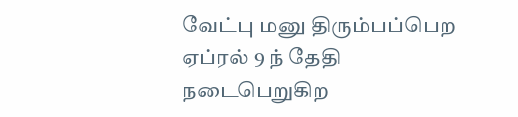வேட்பு மனு திரும்பப்பெற ஏப்ரல் 9 ந் தேதி நடைபெறுகிற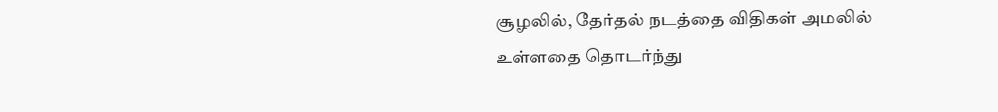சூழலில், தேர்தல் நடத்தை விதிகள் அமலில் உள்ளதை தொடர்ந்து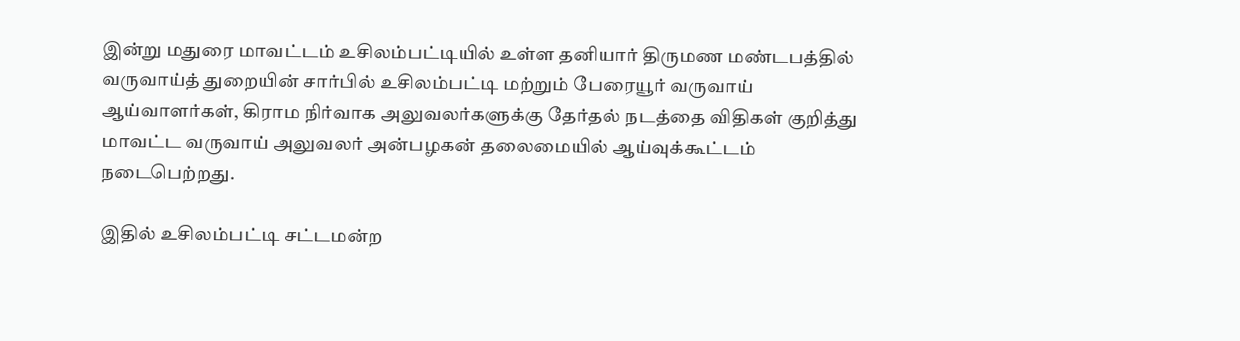இன்று மதுரை மாவட்டம் உசிலம்பட்டியில் உள்ள தனியார் திருமண மண்டபத்தில் வருவாய்த் துறையின் சார்பில் உசிலம்பட்டி மற்றும் பேரையூர் வருவாய் ஆய்வாளர்கள், கிராம நிர்வாக அலுவலர்களுக்கு தேர்தல் நடத்தை விதிகள் குறித்து மாவட்ட வருவாய் அலுவலர் அன்பழகன் தலைமையில் ஆய்வுக்கூட்டம் நடைபெற்றது.

இதில் உசிலம்பட்டி சட்டமன்ற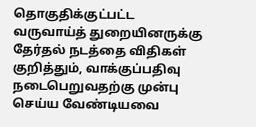தொகுதிக்குட்பட்ட வருவாய்த் துறையினருக்கு தேர்தல் நடத்தை விதிகள் குறித்தும், வாக்குப்பதிவு நடைபெறுவதற்கு முன்பு செய்ய வேண்டியவை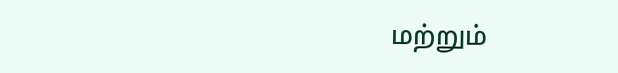மற்றும்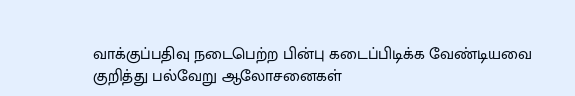வாக்குப்பதிவு நடைபெற்ற பின்பு கடைப்பிடிக்க வேண்டியவை குறித்து பல்வேறு ஆலோசனைகள்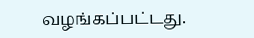வழங்கப்பட்டது.